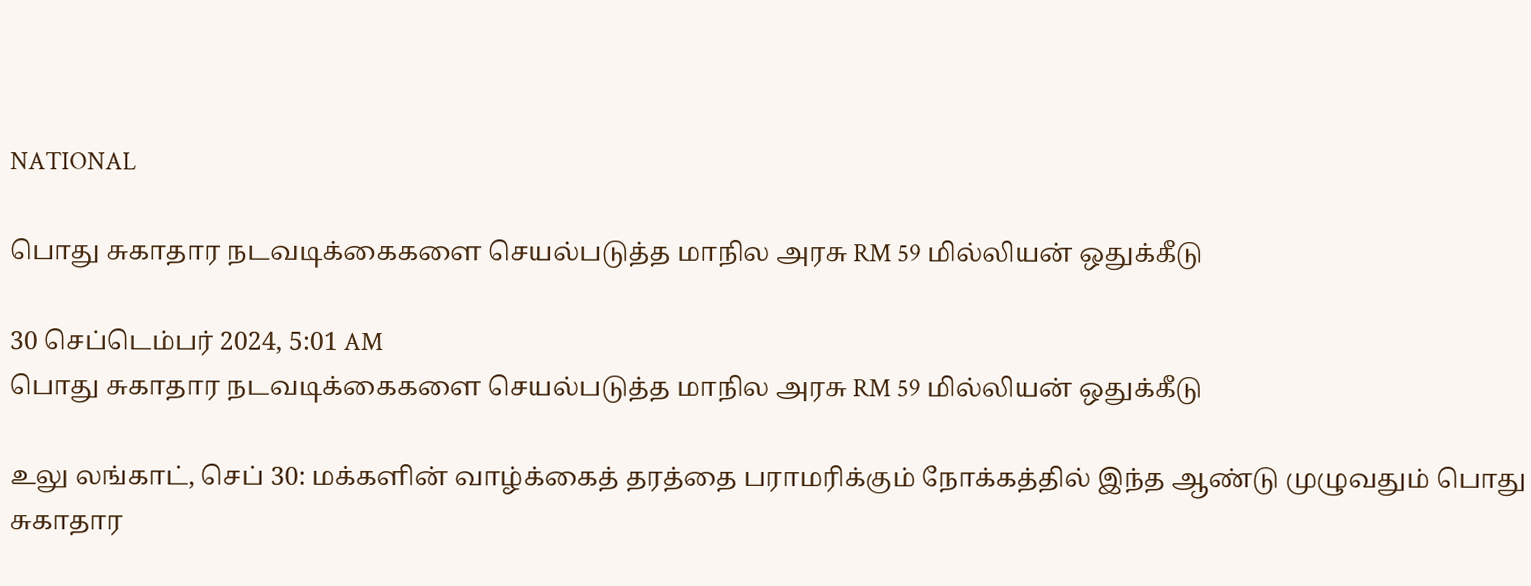NATIONAL

பொது சுகாதார நடவடிக்கைகளை செயல்படுத்த மாநில அரசு RM 59 மில்லியன் ஒதுக்கீடு

30 செப்டெம்பர் 2024, 5:01 AM
பொது சுகாதார நடவடிக்கைகளை செயல்படுத்த மாநில அரசு RM 59 மில்லியன் ஒதுக்கீடு

உலு லங்காட், செப் 30: மக்களின் வாழ்க்கைத் தரத்தை பராமரிக்கும் நோக்கத்தில் இந்த ஆண்டு முழுவதும் பொது சுகாதார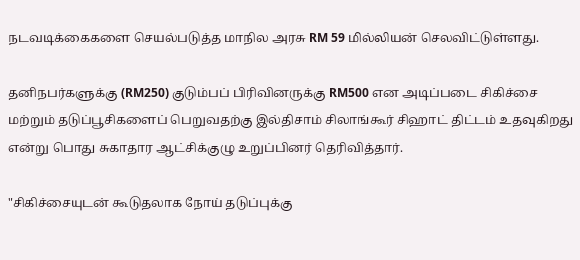நடவடிக்கைகளை செயல்படுத்த மாநில அரசு RM 59 மில்லியன் செலவிட்டுள்ளது.

தனிநபர்களுக்கு (RM250) குடும்பப் பிரிவினருக்கு RM500 என அடிப்படை சிகிச்சை மற்றும் தடுப்பூசிகளைப் பெறுவதற்கு இல்திசாம் சிலாங்கூர் சிஹாட் திட்டம் உதவுகிறது என்று பொது சுகாதார ஆட்சிக்குழு உறுப்பினர் தெரிவித்தார்.

"சிகிச்சையுடன் கூடுதலாக நோய் தடுப்புக்கு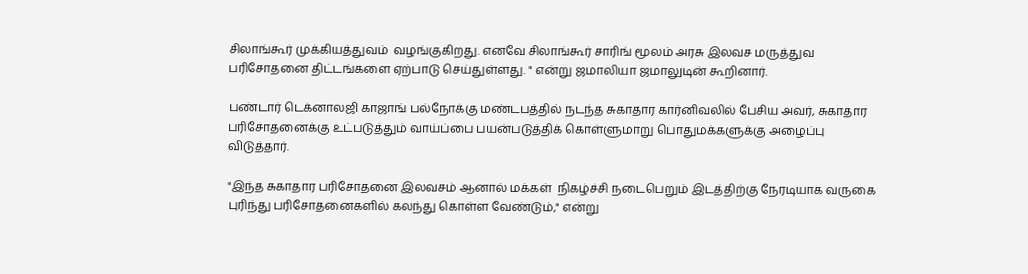சிலாங்கூர் முக்கியத்துவம்  வழங்குகிறது. எனவே சிலாங்கூர் சாரிங் மூலம் அரசு இலவச மருத்துவ பரிசோதனை திட்டங்களை ஏற்பாடு செய்துள்ளது. " என்று ஜமாலியா ஜமாலுடின் கூறினார்.

பண்டார் டெக்னாலஜி காஜாங் பல்நோக்கு மண்டபத்தில் நடந்த சுகாதார கார்னிவலில் பேசிய அவர், சுகாதார பரிசோதனைக்கு உட்படுத்தும் வாய்ப்பை பயன்படுத்திக் கொள்ளுமாறு பொதுமக்களுக்கு அழைப்பு விடுத்தார்.

"இந்த சுகாதார பரிசோதனை இலவசம் ஆனால் மக்கள்  நிகழ்ச்சி நடைபெறும் இடத்திற்கு நேரடியாக வருகை புரிந்து பரிசோதனைகளில் கலந்து கொள்ள வேண்டும்," என்று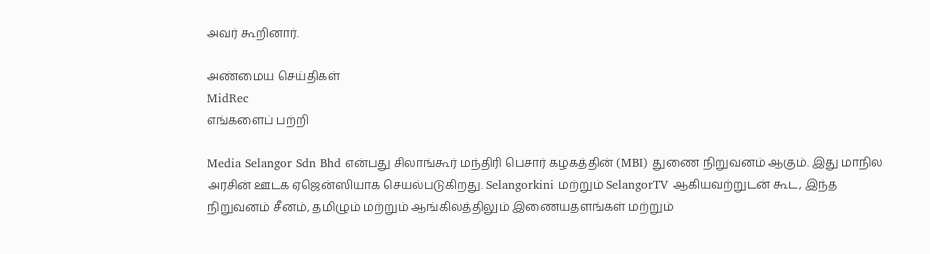அவர் கூறினார்.

அண்மைய செய்திகள்
MidRec
எங்களைப் பற்றி

Media Selangor Sdn Bhd என்பது சிலாங்கூர் மந்திரி பெசார் கழகத்தின் (MBI) துணை நிறுவனம் ஆகும். இது மாநில அரசின் ஊடக ஏஜென்ஸியாக செயல்படுகிறது. Selangorkini மற்றும் SelangorTV ஆகியவற்றுடன் கூட, இந்த நிறுவனம் சீனம், தமிழும் மற்றும் ஆங்கிலத்திலும் இணையதளங்கள் மற்றும்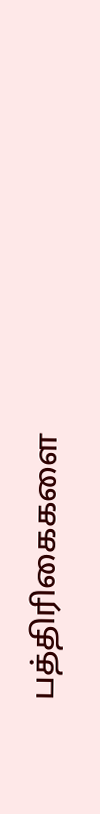பத்திரிகைகளை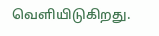வெளியிடுகிறது.